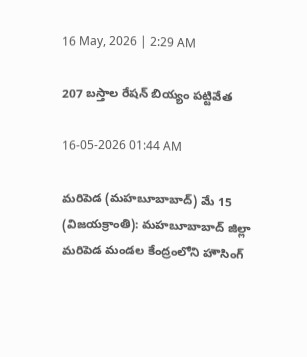16 May, 2026 | 2:29 AM

207 బస్తాల రేషన్ బియ్యం పట్టివేత

16-05-2026 01:44 AM

మరిపెడ (మహబూబాబాద్) మే 15 (విజయక్రాంతి): మహబూబాబాద్ జిల్లా మరిపెడ మండల కేంద్రంలోని హౌసింగ్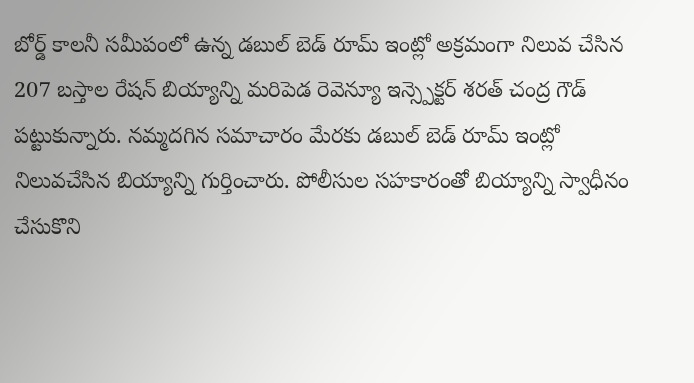బోర్డ్ కాలనీ సమీపంలో ఉన్న డబుల్ బెడ్ రూమ్ ఇంట్లో అక్రమంగా నిలువ చేసిన 207 బస్తాల రేషన్ బియ్యాన్ని మరిపెడ రెవెన్యూ ఇన్స్పెక్టర్ శరత్ చంద్ర గౌడ్ పట్టుకున్నారు. నమ్మదగిన సమాచారం మేరకు డబుల్ బెడ్ రూమ్ ఇంట్లో నిలువచేసిన బియ్యాన్ని గుర్తించారు. పోలీసుల సహకారంతో బియ్యాన్ని స్వాధీనం చేసుకొని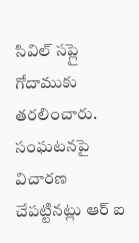సివిల్ సప్లై గోదాముకు తరలించారు. సంఘటనపై విచారణ చేపట్టినట్లు ఆర్ ఐ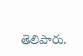తెలిపారు.